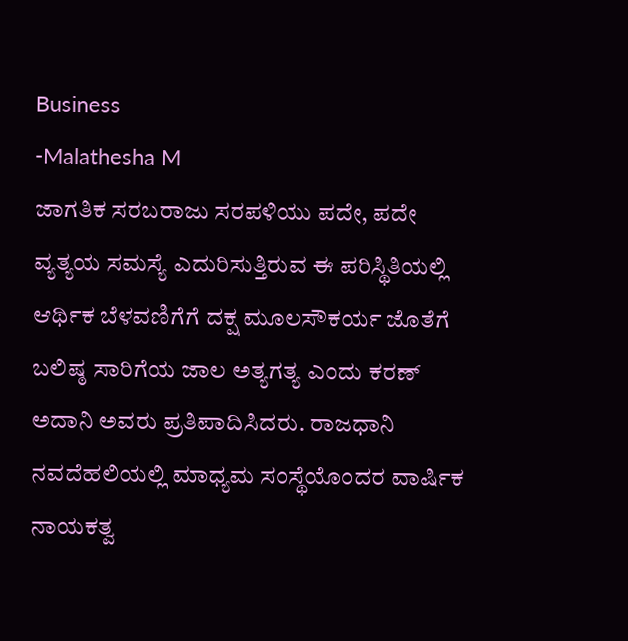Business
-Malathesha M
ಜಾಗತಿಕ ಸರಬರಾಜು ಸರಪಳಿಯು ಪದೇ, ಪದೇ ವ್ಯತ್ಯಯ ಸಮಸ್ಯೆ ಎದುರಿಸುತ್ತಿರುವ ಈ ಪರಿಸ್ಥಿತಿಯಲ್ಲಿ ಆರ್ಥಿಕ ಬೆಳವಣಿಗೆಗೆ ದಕ್ಷ ಮೂಲಸೌಕರ್ಯ ಜೊತೆಗೆ ಬಲಿಷ್ಠ ಸಾರಿಗೆಯ ಜಾಲ ಅತ್ಯಗತ್ಯ ಎಂದು ಕರಣ್ ಅದಾನಿ ಅವರು ಪ್ರತಿಪಾದಿಸಿದರು. ರಾಜಧಾನಿ ನವದೆಹಲಿಯಲ್ಲಿ ಮಾಧ್ಯಮ ಸಂಸ್ಥೆಯೊಂದರ ವಾರ್ಷಿಕ ನಾಯಕತ್ವ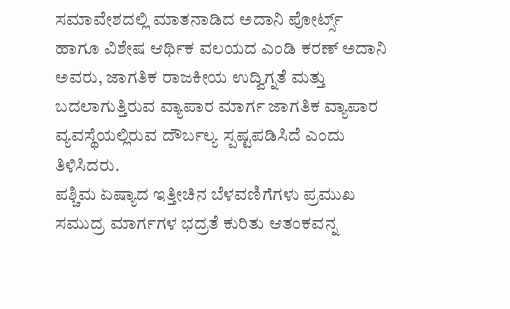ಸಮಾವೇಶದಲ್ಲಿ ಮಾತನಾಡಿದ ಅದಾನಿ ಪೋರ್ಟ್ಸ್ ಹಾಗೂ ವಿಶೇಷ ಆರ್ಥಿಕ ವಲಯದ ಎಂಡಿ ಕರಣ್ ಅದಾನಿ ಅವರು, ಜಾಗತಿಕ ರಾಜಕೀಯ ಉದ್ವಿಗ್ನತೆ ಮತ್ತು ಬದಲಾಗುತ್ತಿರುವ ವ್ಯಾಪಾರ ಮಾರ್ಗ ಜಾಗತಿಕ ವ್ಯಾಪಾರ ವ್ಯವಸ್ಥೆಯಲ್ಲಿರುವ ದೌರ್ಬಲ್ಯ ಸ್ಪಷ್ಟಪಡಿಸಿದೆ ಎಂದು ತಿಳಿಸಿದರು.
ಪಶ್ಚಿಮ ಏಷ್ಯಾದ ಇತ್ತೀಚಿನ ಬೆಳವಣಿಗೆಗಳು ಪ್ರಮುಖ ಸಮುದ್ರ ಮಾರ್ಗಗಳ ಭದ್ರತೆ ಕುರಿತು ಆತಂಕವನ್ನ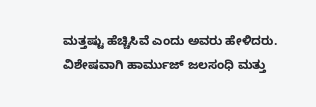ಮತ್ತಷ್ಟು ಹೆಚ್ಚಿಸಿವೆ ಎಂದು ಅವರು ಹೇಳಿದರು. ವಿಶೇಷವಾಗಿ ಹಾರ್ಮುಜ್ ಜಲಸಂಧಿ ಮತ್ತು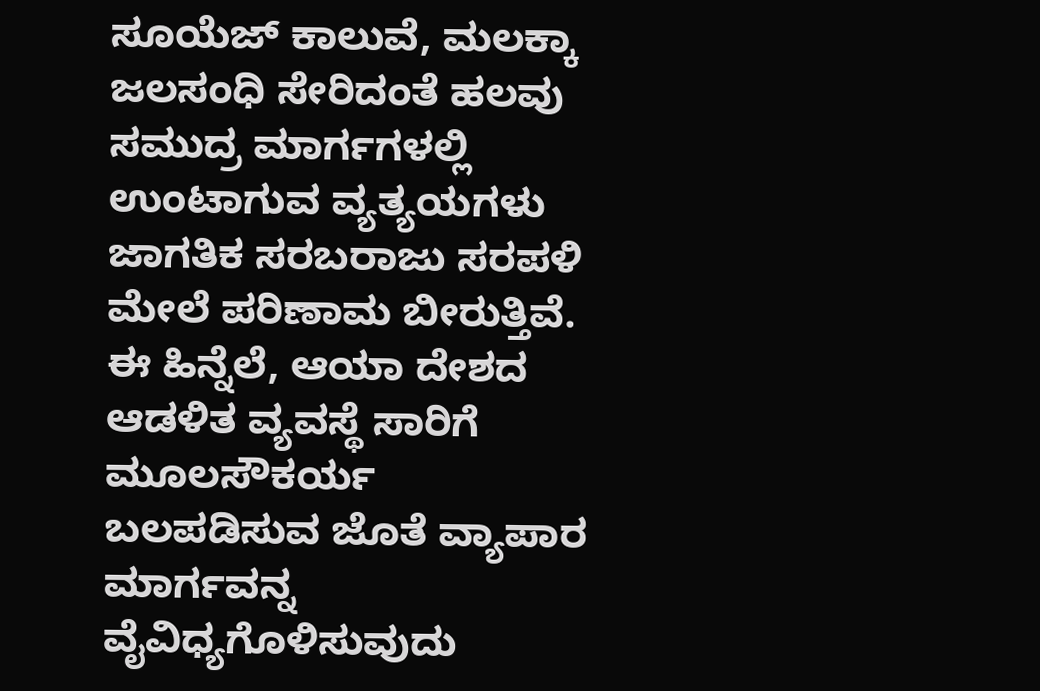ಸೂಯೆಜ್ ಕಾಲುವೆ, ಮಲಕ್ಕಾ ಜಲಸಂಧಿ ಸೇರಿದಂತೆ ಹಲವು ಸಮುದ್ರ ಮಾರ್ಗಗಳಲ್ಲಿ ಉಂಟಾಗುವ ವ್ಯತ್ಯಯಗಳು ಜಾಗತಿಕ ಸರಬರಾಜು ಸರಪಳಿ ಮೇಲೆ ಪರಿಣಾಮ ಬೀರುತ್ತಿವೆ. ಈ ಹಿನ್ನೆಲೆ, ಆಯಾ ದೇಶದ ಆಡಳಿತ ವ್ಯವಸ್ಥೆ ಸಾರಿಗೆ ಮೂಲಸೌಕರ್ಯ ಬಲಪಡಿಸುವ ಜೊತೆ ವ್ಯಾಪಾರ ಮಾರ್ಗವನ್ನ ವೈವಿಧ್ಯಗೊಳಿಸುವುದು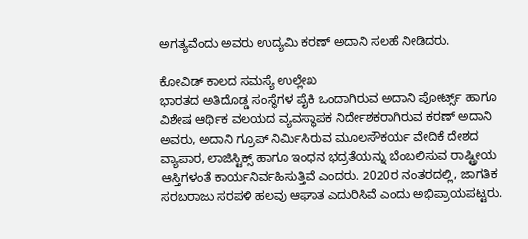ಅಗತ್ಯವೆಂದು ಅವರು ಉದ್ಯಮಿ ಕರಣ್ ಅದಾನಿ ಸಲಹೆ ನೀಡಿದರು.

ಕೋವಿಡ್ ಕಾಲದ ಸಮಸ್ಯೆ ಉಲ್ಲೇಖ
ಭಾರತದ ಅತಿದೊಡ್ಡ ಸಂಸ್ಥೆಗಳ ಪೈಕಿ ಒಂದಾಗಿರುವ ಅದಾನಿ ಪೋರ್ಟ್ಸ್ ಹಾಗೂ ವಿಶೇಷ ಆರ್ಥಿಕ ವಲಯದ ವ್ಯವಸ್ಥಾಪಕ ನಿರ್ದೇಶಕರಾಗಿರುವ ಕರಣ್ ಅದಾನಿ ಅವರು, ಅದಾನಿ ಗ್ರೂಪ್ ನಿರ್ಮಿಸಿರುವ ಮೂಲಸೌಕರ್ಯ ವೇದಿಕೆ ದೇಶದ ವ್ಯಾಪಾರ, ಲಾಜಿಸ್ಟಿಕ್ಸ್ ಹಾಗೂ ಇಂಧನ ಭದ್ರತೆಯನ್ನು ಬೆಂಬಲಿಸುವ ರಾಷ್ಟ್ರೀಯ ಆಸ್ತಿಗಳಂತೆ ಕಾರ್ಯನಿರ್ವಹಿಸುತ್ತಿವೆ ಎಂದರು. 2020ರ ನಂತರದಲ್ಲಿ, ಜಾಗತಿಕ ಸರಬರಾಜು ಸರಪಳಿ ಹಲವು ಆಘಾತ ಎದುರಿಸಿವೆ ಎಂದು ಅಭಿಪ್ರಾಯಪಟ್ಟರು.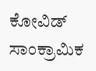ಕೋವಿಡ್ ಸಾಂಕ್ರಾಮಿಕ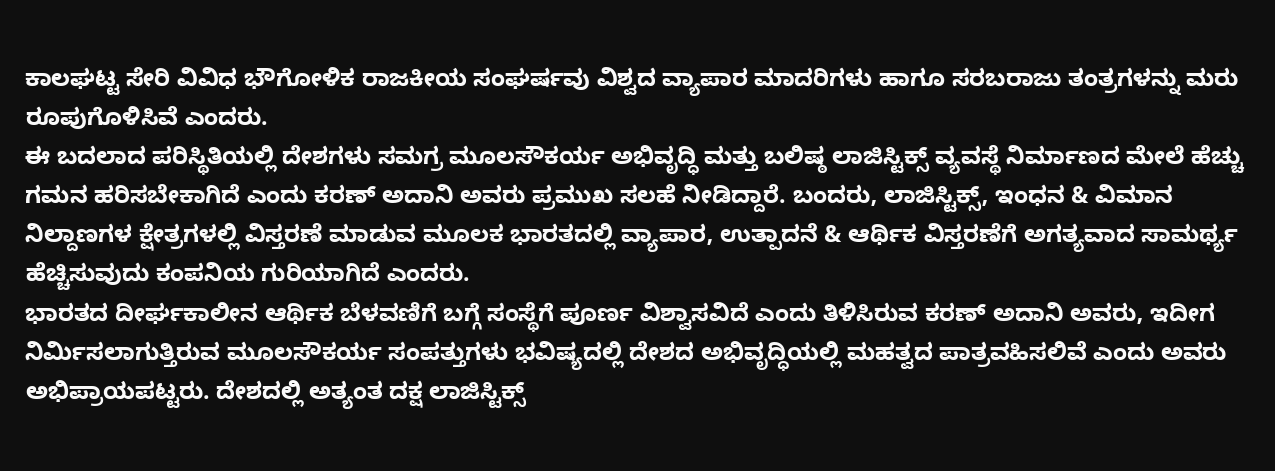ಕಾಲಘಟ್ಟ ಸೇರಿ ವಿವಿಧ ಭೌಗೋಳಿಕ ರಾಜಕೀಯ ಸಂಘರ್ಷವು ವಿಶ್ವದ ವ್ಯಾಪಾರ ಮಾದರಿಗಳು ಹಾಗೂ ಸರಬರಾಜು ತಂತ್ರಗಳನ್ನು ಮರು ರೂಪುಗೊಳಿಸಿವೆ ಎಂದರು.
ಈ ಬದಲಾದ ಪರಿಸ್ಥಿತಿಯಲ್ಲಿ ದೇಶಗಳು ಸಮಗ್ರ ಮೂಲಸೌಕರ್ಯ ಅಭಿವೃದ್ಧಿ ಮತ್ತು ಬಲಿಷ್ಠ ಲಾಜಿಸ್ಟಿಕ್ಸ್ ವ್ಯವಸ್ಥೆ ನಿರ್ಮಾಣದ ಮೇಲೆ ಹೆಚ್ಚು ಗಮನ ಹರಿಸಬೇಕಾಗಿದೆ ಎಂದು ಕರಣ್ ಅದಾನಿ ಅವರು ಪ್ರಮುಖ ಸಲಹೆ ನೀಡಿದ್ದಾರೆ. ಬಂದರು, ಲಾಜಿಸ್ಟಿಕ್ಸ್, ಇಂಧನ & ವಿಮಾನ ನಿಲ್ದಾಣಗಳ ಕ್ಷೇತ್ರಗಳಲ್ಲಿ ವಿಸ್ತರಣೆ ಮಾಡುವ ಮೂಲಕ ಭಾರತದಲ್ಲಿ ವ್ಯಾಪಾರ, ಉತ್ಪಾದನೆ & ಆರ್ಥಿಕ ವಿಸ್ತರಣೆಗೆ ಅಗತ್ಯವಾದ ಸಾಮರ್ಥ್ಯ ಹೆಚ್ಚಿಸುವುದು ಕಂಪನಿಯ ಗುರಿಯಾಗಿದೆ ಎಂದರು.
ಭಾರತದ ದೀರ್ಘಕಾಲೀನ ಆರ್ಥಿಕ ಬೆಳವಣಿಗೆ ಬಗ್ಗೆ ಸಂಸ್ಥೆಗೆ ಪೂರ್ಣ ವಿಶ್ವಾಸವಿದೆ ಎಂದು ತಿಳಿಸಿರುವ ಕರಣ್ ಅದಾನಿ ಅವರು, ಇದೀಗ ನಿರ್ಮಿಸಲಾಗುತ್ತಿರುವ ಮೂಲಸೌಕರ್ಯ ಸಂಪತ್ತುಗಳು ಭವಿಷ್ಯದಲ್ಲಿ ದೇಶದ ಅಭಿವೃದ್ಧಿಯಲ್ಲಿ ಮಹತ್ವದ ಪಾತ್ರವಹಿಸಲಿವೆ ಎಂದು ಅವರು ಅಭಿಪ್ರಾಯಪಟ್ಟರು. ದೇಶದಲ್ಲಿ ಅತ್ಯಂತ ದಕ್ಷ ಲಾಜಿಸ್ಟಿಕ್ಸ್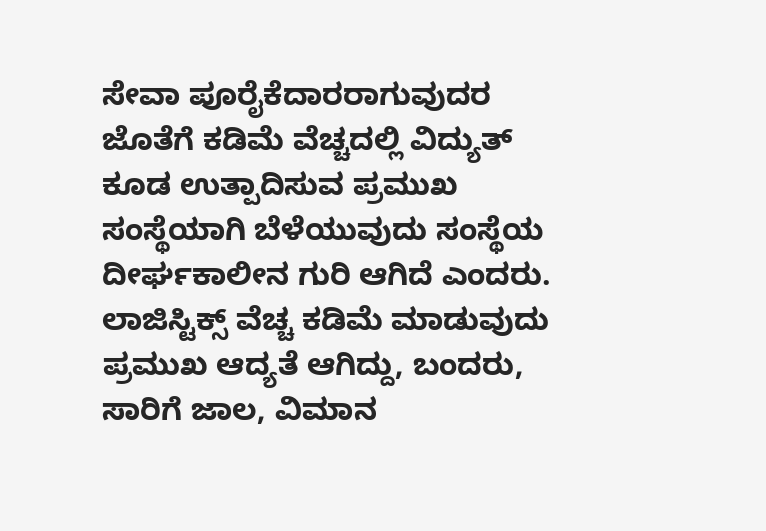ಸೇವಾ ಪೂರೈಕೆದಾರರಾಗುವುದರ ಜೊತೆಗೆ ಕಡಿಮೆ ವೆಚ್ಚದಲ್ಲಿ ವಿದ್ಯುತ್ ಕೂಡ ಉತ್ಪಾದಿಸುವ ಪ್ರಮುಖ ಸಂಸ್ಥೆಯಾಗಿ ಬೆಳೆಯುವುದು ಸಂಸ್ಥೆಯ ದೀರ್ಘಕಾಲೀನ ಗುರಿ ಆಗಿದೆ ಎಂದರು.
ಲಾಜಿಸ್ಟಿಕ್ಸ್ ವೆಚ್ಚ ಕಡಿಮೆ ಮಾಡುವುದು ಪ್ರಮುಖ ಆದ್ಯತೆ ಆಗಿದ್ದು, ಬಂದರು, ಸಾರಿಗೆ ಜಾಲ, ವಿಮಾನ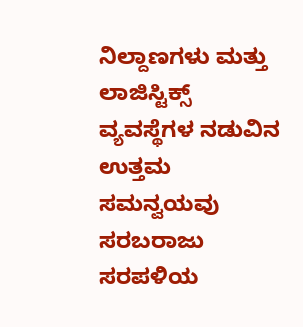ನಿಲ್ದಾಣಗಳು ಮತ್ತು ಲಾಜಿಸ್ಟಿಕ್ಸ್ ವ್ಯವಸ್ಥೆಗಳ ನಡುವಿನ ಉತ್ತಮ ಸಮನ್ವಯವು ಸರಬರಾಜು ಸರಪಳಿಯ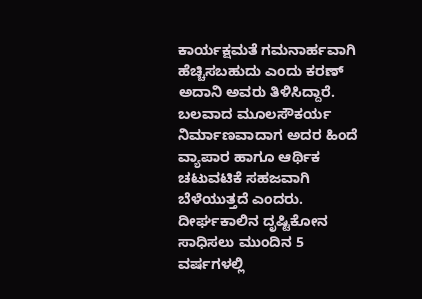ಕಾರ್ಯಕ್ಷಮತೆ ಗಮನಾರ್ಹವಾಗಿ ಹೆಚ್ಚಿಸಬಹುದು ಎಂದು ಕರಣ್ ಅದಾನಿ ಅವರು ತಿಳಿಸಿದ್ದಾರೆ.
ಬಲವಾದ ಮೂಲಸೌಕರ್ಯ ನಿರ್ಮಾಣವಾದಾಗ ಅದರ ಹಿಂದೆ ವ್ಯಾಪಾರ ಹಾಗೂ ಆರ್ಥಿಕ ಚಟುವಟಿಕೆ ಸಹಜವಾಗಿ ಬೆಳೆಯುತ್ತದೆ ಎಂದರು. ದೀರ್ಘಕಾಲಿನ ದೃಷ್ಟಿಕೋನ ಸಾಧಿಸಲು ಮುಂದಿನ 5 ವರ್ಷಗಳಲ್ಲಿ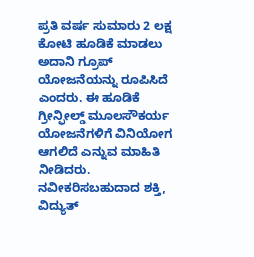ಪ್ರತಿ ವರ್ಷ ಸುಮಾರು 2 ಲಕ್ಷ ಕೋಟಿ ಹೂಡಿಕೆ ಮಾಡಲು ಅದಾನಿ ಗ್ರೂಪ್ ಯೋಜನೆಯನ್ನು ರೂಪಿಸಿದೆ ಎಂದರು. ಈ ಹೂಡಿಕೆ ಗ್ರೀನ್ಫೀಲ್ಡ್ ಮೂಲಸೌಕರ್ಯ ಯೋಜನೆಗಳಿಗೆ ವಿನಿಯೋಗ ಆಗಲಿದೆ ಎನ್ನುವ ಮಾಹಿತಿ ನೀಡಿದರು. ನವೀಕರಿಸಬಹುದಾದ ಶಕ್ತಿ, ವಿದ್ಯುತ್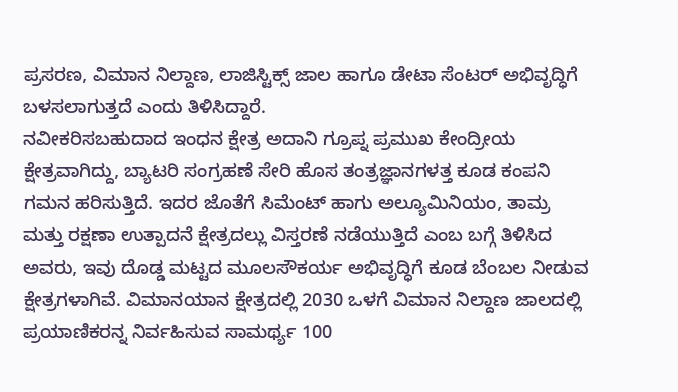ಪ್ರಸರಣ, ವಿಮಾನ ನಿಲ್ದಾಣ, ಲಾಜಿಸ್ಟಿಕ್ಸ್ ಜಾಲ ಹಾಗೂ ಡೇಟಾ ಸೆಂಟರ್ ಅಭಿವೃದ್ಧಿಗೆ ಬಳಸಲಾಗುತ್ತದೆ ಎಂದು ತಿಳಿಸಿದ್ದಾರೆ.
ನವೀಕರಿಸಬಹುದಾದ ಇಂಧನ ಕ್ಷೇತ್ರ ಅದಾನಿ ಗ್ರೂಪ್ನ ಪ್ರಮುಖ ಕೇಂದ್ರೀಯ ಕ್ಷೇತ್ರವಾಗಿದ್ದು, ಬ್ಯಾಟರಿ ಸಂಗ್ರಹಣೆ ಸೇರಿ ಹೊಸ ತಂತ್ರಜ್ಞಾನಗಳತ್ತ ಕೂಡ ಕಂಪನಿ ಗಮನ ಹರಿಸುತ್ತಿದೆ. ಇದರ ಜೊತೆಗೆ ಸಿಮೆಂಟ್ ಹಾಗು ಅಲ್ಯೂಮಿನಿಯಂ, ತಾಮ್ರ ಮತ್ತು ರಕ್ಷಣಾ ಉತ್ಪಾದನೆ ಕ್ಷೇತ್ರದಲ್ಲು ವಿಸ್ತರಣೆ ನಡೆಯುತ್ತಿದೆ ಎಂಬ ಬಗ್ಗೆ ತಿಳಿಸಿದ ಅವರು, ಇವು ದೊಡ್ಡ ಮಟ್ಟದ ಮೂಲಸೌಕರ್ಯ ಅಭಿವೃದ್ಧಿಗೆ ಕೂಡ ಬೆಂಬಲ ನೀಡುವ ಕ್ಷೇತ್ರಗಳಾಗಿವೆ. ವಿಮಾನಯಾನ ಕ್ಷೇತ್ರದಲ್ಲಿ 2030 ಒಳಗೆ ವಿಮಾನ ನಿಲ್ದಾಣ ಜಾಲದಲ್ಲಿ ಪ್ರಯಾಣಿಕರನ್ನ ನಿರ್ವಹಿಸುವ ಸಾಮರ್ಥ್ಯ 100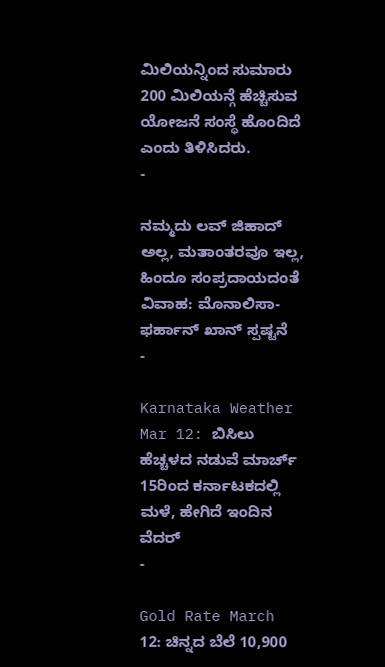ಮಿಲಿಯನ್ನಿಂದ ಸುಮಾರು 200 ಮಿಲಿಯನ್ಗೆ ಹೆಚ್ಚಿಸುವ ಯೋಜನೆ ಸಂಸ್ಥೆ ಹೊಂದಿದೆ ಎಂದು ತಿಳಿಸಿದರು.
-

ನಮ್ಮದು ಲವ್ ಜಿಹಾದ್ ಅಲ್ಲ, ಮತಾಂತರವೂ ಇಲ್ಲ, ಹಿಂದೂ ಸಂಪ್ರದಾಯದಂತೆ ವಿವಾಹ: ಮೊನಾಲಿಸಾ-ಫರ್ಹಾನ್ ಖಾನ್ ಸ್ಪಷ್ಟನೆ
-

Karnataka Weather Mar 12: ಬಿಸಿಲು ಹೆಚ್ಚಳದ ನಡುವೆ ಮಾರ್ಚ್ 15ರಿಂದ ಕರ್ನಾಟಕದಲ್ಲಿ ಮಳೆ, ಹೇಗಿದೆ ಇಂದಿನ ವೆದರ್
-

Gold Rate March 12: ಚಿನ್ನದ ಬೆಲೆ 10,900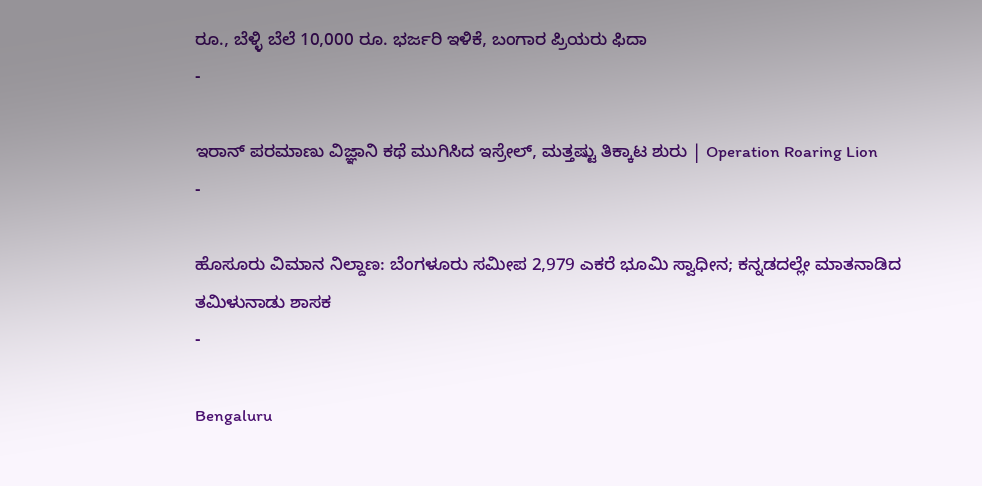ರೂ., ಬೆಳ್ಳಿ ಬೆಲೆ 10,000 ರೂ. ಭರ್ಜರಿ ಇಳಿಕೆ, ಬಂಗಾರ ಪ್ರಿಯರು ಫಿದಾ
-

ಇರಾನ್ ಪರಮಾಣು ವಿಜ್ಞಾನಿ ಕಥೆ ಮುಗಿಸಿದ ಇಸ್ರೇಲ್, ಮತ್ತಷ್ಟು ತಿಕ್ಕಾಟ ಶುರು | Operation Roaring Lion
-

ಹೊಸೂರು ವಿಮಾನ ನಿಲ್ದಾಣ: ಬೆಂಗಳೂರು ಸಮೀಪ 2,979 ಎಕರೆ ಭೂಮಿ ಸ್ವಾಧೀನ; ಕನ್ನಡದಲ್ಲೇ ಮಾತನಾಡಿದ ತಮಿಳುನಾಡು ಶಾಸಕ
-

Bengaluru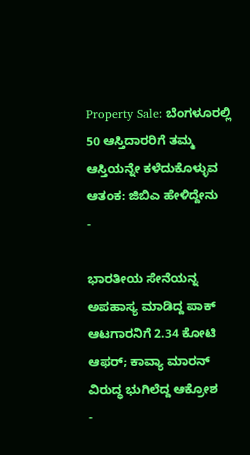Property Sale: ಬೆಂಗಳೂರಲ್ಲಿ 50 ಆಸ್ತಿದಾರರಿಗೆ ತಮ್ಮ ಆಸ್ತಿಯನ್ನೇ ಕಳೆದುಕೊಳ್ಳುವ ಆತಂಕ: ಜಿಬಿಎ ಹೇಳಿದ್ದೇನು
-

ಭಾರತೀಯ ಸೇನೆಯನ್ನ ಅಪಹಾಸ್ಯ ಮಾಡಿದ್ದ ಪಾಕ್ ಆಟಗಾರನಿಗೆ 2.34 ಕೋಟಿ ಆಫರ್; ಕಾವ್ಯಾ ಮಾರನ್ ವಿರುದ್ಧ ಭುಗಿಲೆದ್ದ ಆಕ್ರೋಶ
-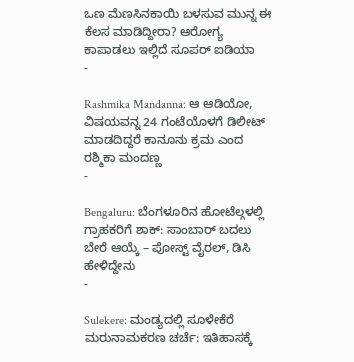ಒಣ ಮೆಣಸಿನಕಾಯಿ ಬಳಸುವ ಮುನ್ನ ಈ ಕೆಲಸ ಮಾಡಿದ್ದೀರಾ? ಆರೋಗ್ಯ ಕಾಪಾಡಲು ಇಲ್ಲಿದೆ ಸೂಪರ್ ಐಡಿಯಾ
-

Rashmika Mandanna: ಆ ಆಡಿಯೋ, ವಿಷಯವನ್ನ 24 ಗಂಟೆಯೊಳಗೆ ಡಿಲೀಟ್ ಮಾಡದಿದ್ದರೆ ಕಾನೂನು ಕ್ರಮ ಎಂದ ರಶ್ಮಿಕಾ ಮಂದಣ್ಣ
-

Bengaluru: ಬೆಂಗಳೂರಿನ ಹೋಟೆಲ್ಗಳಲ್ಲಿ ಗ್ರಾಹಕರಿಗೆ ಶಾಕ್: ಸಾಂಬಾರ್ ಬದಲು ಬೇರೆ ಆಯ್ಕೆ – ಪೋಸ್ಟ್ ವೈರಲ್, ಡಿಸಿ ಹೇಳಿದ್ದೇನು
-

Sulekere: ಮಂಡ್ಯದಲ್ಲಿ ಸೂಳೇಕೆರೆ ಮರುನಾಮಕರಣ ಚರ್ಚೆ: ಇತಿಹಾಸಕ್ಕೆ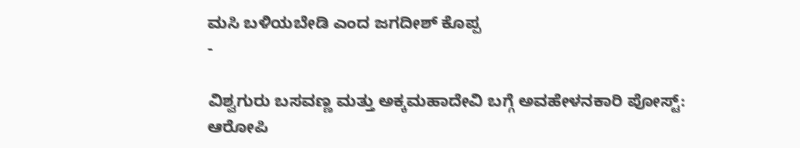ಮಸಿ ಬಳಿಯಬೇಡಿ ಎಂದ ಜಗದೀಶ್ ಕೊಪ್ಪ
-

ವಿಶ್ವಗುರು ಬಸವಣ್ಣ ಮತ್ತು ಅಕ್ಕಮಹಾದೇವಿ ಬಗ್ಗೆ ಅವಹೇಳನಕಾರಿ ಪೋಸ್ಟ್: ಆರೋಪಿ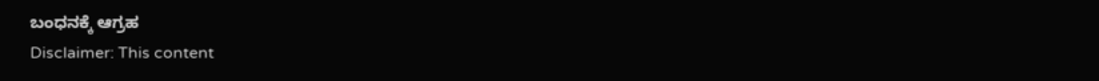ಬಂಧನಕ್ಕೆ ಆಗ್ರಹ
Disclaimer: This content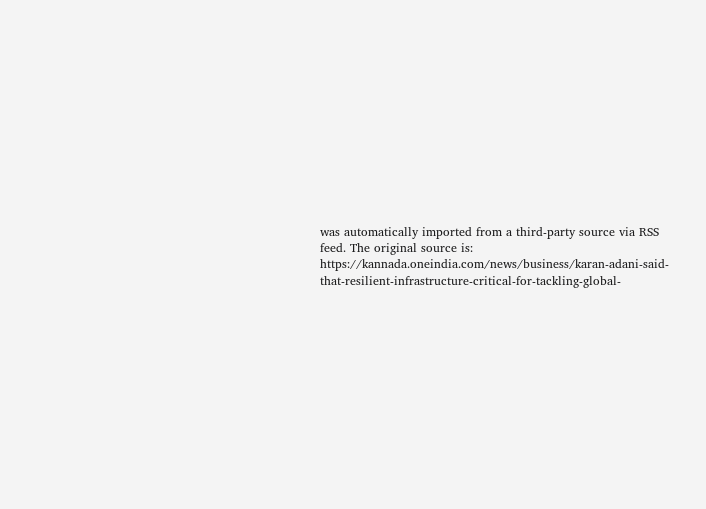was automatically imported from a third-party source via RSS feed. The original source is: https://kannada.oneindia.com/news/business/karan-adani-said-that-resilient-infrastructure-critical-for-tackling-global-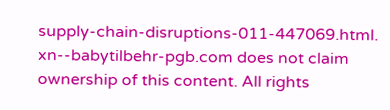supply-chain-disruptions-011-447069.html. xn--babytilbehr-pgb.com does not claim ownership of this content. All rights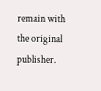remain with the original publisher.